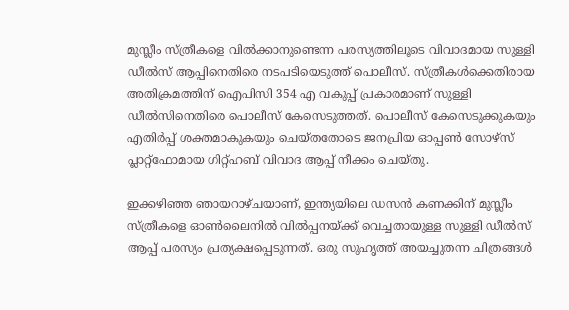മുസ്ലീം സ്ത്രീകളെ വിൽക്കാനുണ്ടെന്ന പരസ്യത്തിലൂടെ വിവാദമായ സുള്ളി ഡീൽസ് ആപ്പിനെതിരെ നടപടിയെടുത്ത് പൊലീസ്. സ്ത്രീകൾക്കെതിരായ അതിക്രമത്തിന് ഐപിസി 354 എ വകുപ്പ് പ്രകാരമാണ് സുള്ളി ഡീൽസിനെതിരെ പൊലീസ് കേസെടുത്തത്. പൊലീസ് കേസെടുക്കുകയും എതിർപ്പ് ശക്തമാകുകയും ചെയ്തതോടെ ജനപ്രിയ ഓപ്പൺ സോഴ്സ് പ്ലാറ്റ്ഫോമായ ഗിറ്റ്ഹബ് വിവാദ ആപ്പ് നീക്കം ചെയ്തു.

ഇക്കഴിഞ്ഞ ഞായറാഴ്ചയാണ്, ഇന്ത്യയിലെ ഡസൻ കണക്കിന് മുസ്ലീം സ്ത്രീകളെ ഓൺലൈനിൽ വിൽപ്പനയ്ക്ക് വെച്ചതായുള്ള സുള്ളി ഡീൽസ് ആപ്പ് പരസ്യം പ്രത്യക്ഷപ്പെടുന്നത്. ഒരു സുഹൃത്ത് അയച്ചുതന്ന ചിത്രങ്ങൾ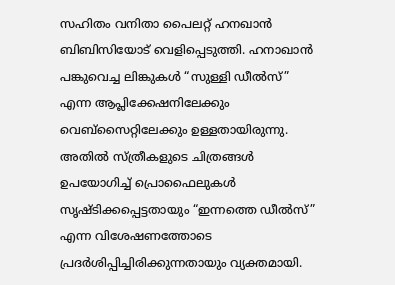സഹിതം വനിതാ പൈലറ്റ് ഹനഖാൻ ബിബിസിയോട് വെളിപ്പെടുത്തി. ഹനാഖാൻ പങ്കുവെച്ച ലിങ്കുകൾ “സുള്ളി ഡീൽസ്” എന്ന ആപ്ലിക്കേഷനിലേക്കും വെബ്‌സൈറ്റിലേക്കും ഉള്ളതായിരുന്നു. അതിൽ സ്ത്രീകളുടെ ചിത്രങ്ങൾ ഉപയോഗിച്ച് പ്രൊഫൈലുകൾ സൃഷ്ടിക്കപ്പെട്ടതായും “ഇന്നത്തെ ഡീൽസ്” എന്ന വിശേഷണത്തോടെ പ്രദർശിപ്പിച്ചിരിക്കുന്നതായും വ്യക്തമായി.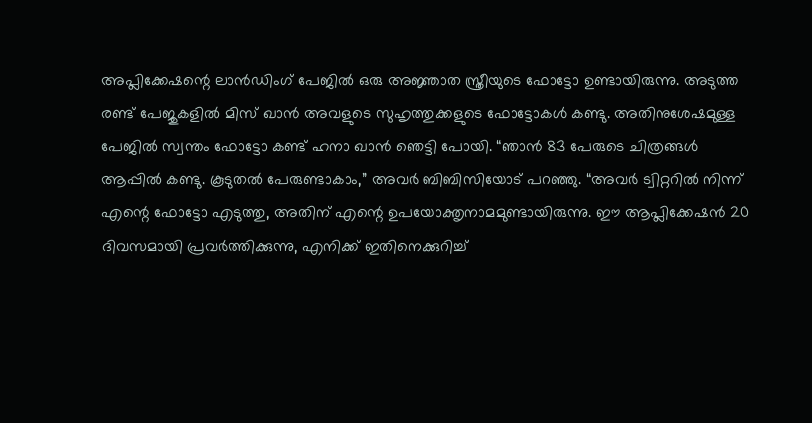അപ്ലിക്കേഷന്റെ ലാൻഡിംഗ് പേജിൽ ഒരു അജ്ഞാത സ്ത്രീയുടെ ഫോട്ടോ ഉണ്ടായിരുന്നു. അടുത്ത രണ്ട് പേജുകളിൽ മിസ് ഖാൻ അവളുടെ സുഹൃത്തുക്കളുടെ ഫോട്ടോകൾ കണ്ടു. അതിനുശേഷമുള്ള പേജിൽ സ്വന്തം ഫോട്ടോ കണ്ട് ഹനാ ഖാൻ ഞെട്ടി പോയി. “ഞാൻ 83 പേരുടെ ചിത്രങ്ങൾ ആപ്പിൽ കണ്ടു. കൂടുതൽ പേരുണ്ടാകാം,” അവർ ബിബിസിയോട് പറഞ്ഞു. “അവർ ട്വിറ്ററിൽ നിന്ന് എന്റെ ഫോട്ടോ എടുത്തു, അതിന് എന്റെ ഉപയോക്തൃനാമമുണ്ടായിരുന്നു. ഈ ആപ്ലിക്കേഷൻ 20 ദിവസമായി പ്രവർത്തിക്കുന്നു, എനിക്ക് ഇതിനെക്കുറിച്ച്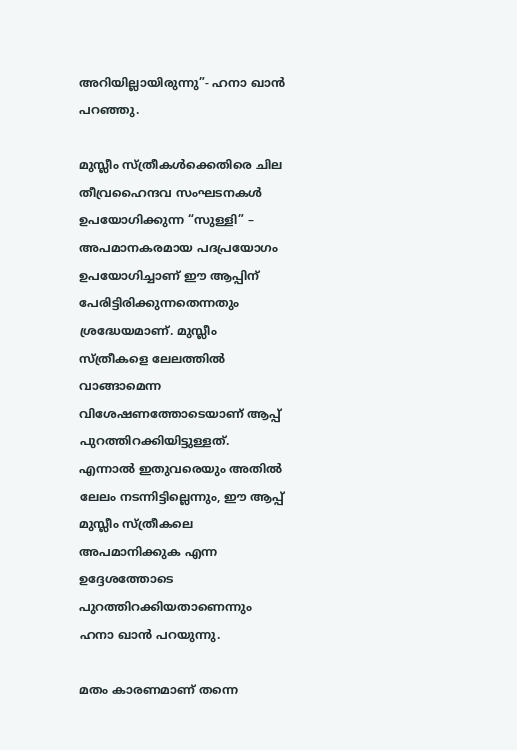അറിയില്ലായിരുന്നു”- ഹനാ ഖാൻ പറഞ്ഞു.

മുസ്ലീം സ്ത്രീകൾക്കെതിരെ ചില തീവ്രഹൈന്ദവ സംഘടനകൾ ഉപയോഗിക്കുന്ന “സുള്ളി” – അപമാനകരമായ പദപ്രയോഗം ഉപയോഗിച്ചാണ് ഈ ആപ്പിന് പേരിട്ടിരിക്കുന്നതെന്നതും ശ്രദ്ധേയമാണ്. മുസ്ലീം സ്ത്രീകളെ ലേലത്തിൽ വാങ്ങാമെന്ന വിശേഷണത്തോടെയാണ് ആപ്പ് പുറത്തിറക്കിയിട്ടുള്ളത്. എന്നാൽ ഇതുവരെയും അതിൽ ലേലം നടന്നിട്ടില്ലെന്നും, ഈ ആപ്പ് മുസ്ലീം സ്ത്രീകലെ അപമാനിക്കുക എന്ന ഉദ്ദേശത്തോടെ പുറത്തിറക്കിയതാണെന്നും ഹനാ ഖാൻ പറയുന്നു.

മതം കാരണമാണ് തന്നെ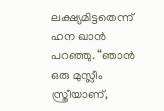ലക്ഷ്യമിട്ടതെന്ന് ഹന ഖാൻ പറഞ്ഞു. “ഞാൻ ഒരു മുസ്ലീം സ്ത്രീയാണ്,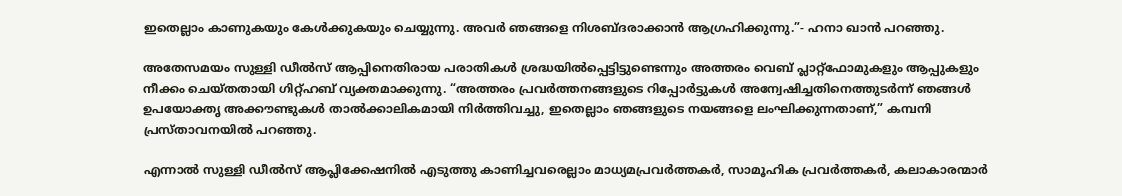ഇതെല്ലാം കാണുകയും കേൾക്കുകയും ചെയ്യുന്നു. അവർ ഞങ്ങളെ നിശബ്ദരാക്കാൻ ആഗ്രഹിക്കുന്നു.”- ഹനാ ഖാൻ പറഞ്ഞു.

അതേസമയം സുള്ളി ഡീൽസ് ആപ്പിനെതിരായ പരാതികൾ ശ്രദ്ധയിൽപ്പെട്ടിട്ടുണ്ടെന്നും അത്തരം വെബ് പ്ലാറ്റ്ഫോമുകളും ആപ്പുകളും നീക്കം ചെയ്തതായി ഗിറ്റ്ഹബ് വ്യക്തമാക്കുന്നു. “അത്തരം പ്രവർത്തനങ്ങളുടെ റിപ്പോർട്ടുകൾ അന്വേഷിച്ചതിനെത്തുടർന്ന് ഞങ്ങൾ ഉപയോക്തൃ അക്കൗണ്ടുകൾ താൽക്കാലികമായി നിർത്തിവച്ചു, ഇതെല്ലാം ഞങ്ങളുടെ നയങ്ങളെ ലംഘിക്കുന്നതാണ്,” കമ്പനി പ്രസ്താവനയിൽ പറഞ്ഞു.

എന്നാൽ സുള്ളി ഡീൽസ് ആപ്ലിക്കേഷനിൽ എടുത്തു കാണിച്ചവരെല്ലാം മാധ്യമപ്രവർത്തകർ, സാമൂഹിക പ്രവർത്തകർ, കലാകാരന്മാർ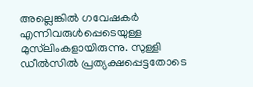അല്ലെങ്കിൽ ഗവേഷകർ എന്നിവരുൾപ്പെടെയുള്ള മുസ്‌ലിംകളായിരുന്നു. സുള്ളി ഡീൽസിൽ പ്രത്യക്ഷപ്പെട്ടതോടെ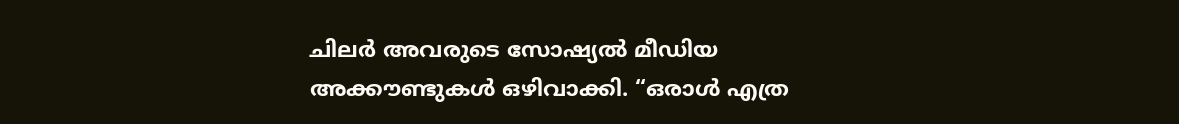ചിലർ അവരുടെ സോഷ്യൽ മീഡിയ അക്കൗണ്ടുകൾ ഒഴിവാക്കി. “ഒരാൾ എത്ര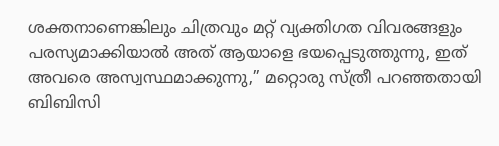ശക്തനാണെങ്കിലും ചിത്രവും മറ്റ് വ്യക്തിഗത വിവരങ്ങളും പരസ്യമാക്കിയാൽ അത് ആയാളെ ഭയപ്പെടുത്തുന്നു, ഇത് അവരെ അസ്വസ്ഥമാക്കുന്നു,” മറ്റൊരു സ്ത്രീ പറഞ്ഞതായി ബിബിസി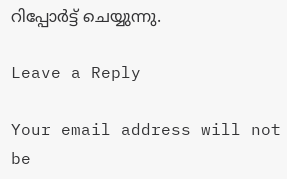റിപ്പോർട്ട് ചെയ്യുന്നു.

Leave a Reply

Your email address will not be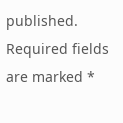published. Required fields are marked *